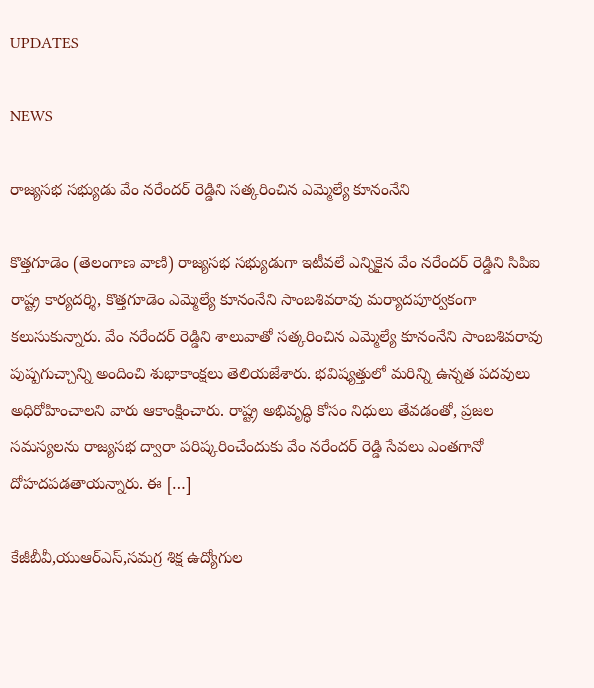UPDATES

NEWS

రాజ్యసభ సభ్యుడు వేం నరేందర్ రెడ్డిని సత్కరించిన ఎమ్మెల్యే కూనంనేని

కొత్తగూడెం (తెలంగాణ వాణి) రాజ్యసభ సభ్యుడుగా ఇటీవలే ఎన్నికైన వేం నరేందర్ రెడ్డిని సిపిఐ రాష్ట్ర కార్యదర్శి, కొత్తగూడెం ఎమ్మెల్యే కూనంనేని సాంబశివరావు మర్యాదపూర్వకంగా కలుసుకున్నారు. వేం నరేందర్ రెడ్డిని శాలువాతో సత్కరించిన ఎమ్మెల్యే కూనంనేని సాంబశివరావు పుష్పగుచ్చాన్ని అందించి శుభాకాంక్షలు తెలియజేశారు. భవిష్యత్తులో మరిన్ని ఉన్నత పదవులు అధిరోహించాలని వారు ఆకాంక్షించారు. రాష్ట్ర అభివృద్ధి కోసం నిధులు తేవడంతో, ప్రజల సమస్యలను రాజ్యసభ ద్వారా పరిష్కరించేందుకు వేం నరేందర్ రెడ్డి సేవలు ఎంతగానో దోహదపడతాయన్నారు. ఈ […]

కేజీబీవీ,యుఆర్ఎస్,సమగ్ర శిక్ష ఉద్యోగుల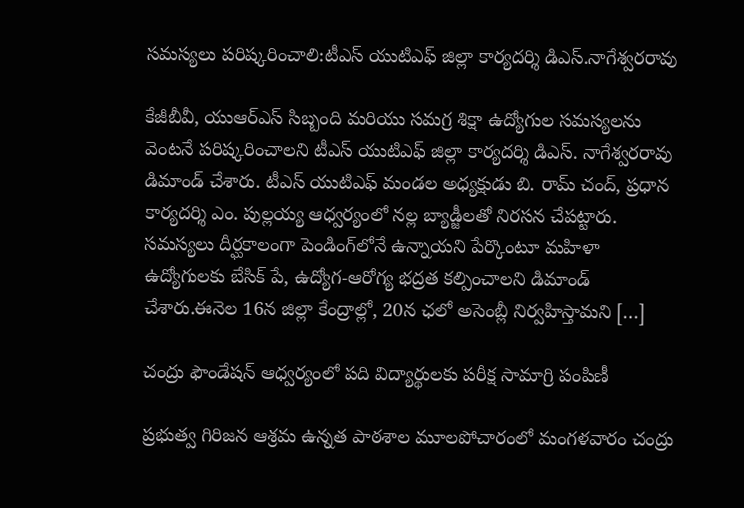సమస్యలు పరిష్కరించాలి:టీఎస్ యుటిఎఫ్ జిల్లా కార్యదర్శి డిఎస్.నాగేశ్వరరావు

కేజీబీవీ, యుఆర్ఎస్ సిబ్బంది మరియు సమగ్ర శిక్షా ఉద్యోగుల సమస్యలను వెంటనే పరిష్కరించాలని టీఎస్ యుటిఎఫ్ జిల్లా కార్యదర్శి డిఎస్. నాగేశ్వరరావు డిమాండ్ చేశారు. టీఎస్ యుటిఎఫ్ మండల అధ్యక్షుడు బి. రామ్ చంద్, ప్రధాన కార్యదర్శి ఎం. పుల్లయ్య ఆధ్వర్యంలో నల్ల బ్యాడ్జీలతో నిరసన చేపట్టారు. సమస్యలు దీర్ఘకాలంగా పెండింగ్‌లోనే ఉన్నాయని పేర్కొంటూ మహిళా ఉద్యోగులకు బేసిక్ పే, ఉద్యోగ-ఆరోగ్య భద్రత కల్పించాలని డిమాండ్ చేశారు.ఈనెల 16న జిల్లా కేంద్రాల్లో, 20న ఛలో అసెంబ్లీ నిర్వహిస్తామని […]

చంద్రు ఫౌండేషన్ ఆధ్వర్యంలో పది విద్యార్థులకు పరీక్ష సామాగ్రి పంపిణీ

ప్రభుత్వ గిరిజన ఆశ్రమ ఉన్నత పాఠశాల మూలపోచారంలో మంగళవారం చంద్రు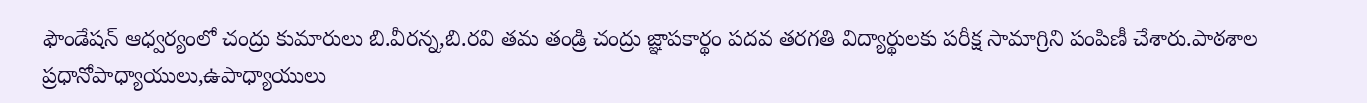ఫౌండేషన్ ఆధ్వర్యంలో చంద్రు కుమారులు బి.వీరన్న,బి.రవి తమ తండ్రి చంద్రు జ్ఞాపకార్థం పదవ తరగతి విద్యార్థులకు పరీక్ష సామాగ్రిని పంపిణీ చేశారు.పాఠశాల ప్రధానోపాధ్యాయులు,ఉపాధ్యాయులు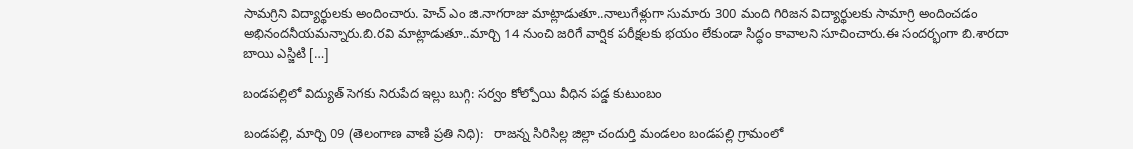సామగ్రిని విద్యార్థులకు అందించారు. హెచ్ ఎం జి.నాగరాజు మాట్లాడుతూ..నాలుగేళ్లుగా సుమారు 300 మంది గిరిజన విద్యార్థులకు సామాగ్రి అందించడం అభినందనీయమన్నారు.బి.రవి మాట్లాడుతూ..మార్చి 14 నుంచి జరిగే వార్షిక పరీక్షలకు భయం లేకుండా సిద్ధం కావాలని సూచించారు.ఈ సందర్భంగా బి.శారదా బాయి ఎస్జిటి […]

బండపల్లిలో విద్యుత్ సెగకు నిరుపేద ఇల్లు బుగ్గి: సర్వం కోల్పోయి వీధిన పడ్డ కుటుంబం

బండపల్లి, మార్చి 09 (తెలంగాణ వాణి ప్రతి నిధి):   రాజన్న సిరిసిల్ల జిల్లా చందుర్తి మండలం బండపల్లి గ్రామంలో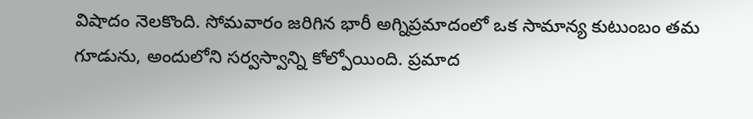విషాదం నెలకొంది. సోమవారం జరిగిన భారీ అగ్నిప్రమాదంలో ఒక సామాన్య కుటుంబం తమ గూడును, అందులోని సర్వస్వాన్ని కోల్పోయింది. ప్రమాద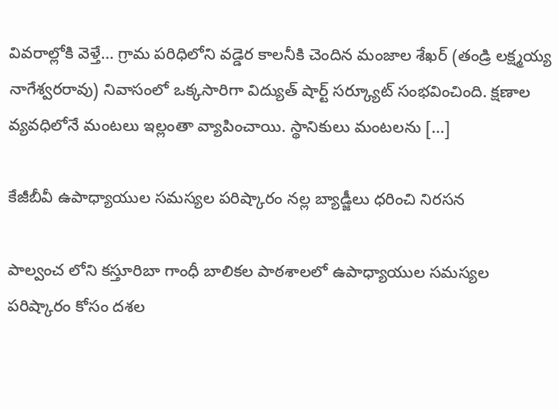వివరాల్లోకి వెళ్తే… గ్రామ పరిధిలోని వడ్డెర కాలనీకి చెందిన మంజాల శేఖర్ (తండ్రి లక్ష్మయ్య నాగేశ్వరరావు) నివాసంలో ఒక్కసారిగా విద్యుత్ షార్ట్ సర్క్యూట్ సంభవించింది. క్షణాల వ్యవధిలోనే మంటలు ఇల్లంతా వ్యాపించాయి. స్థానికులు మంటలను […]

కేజీబీవీ ఉపాధ్యాయుల సమస్యల పరిష్కారం నల్ల బ్యాడ్జీలు ధరించి నిరసన

పాల్వంచ లోని కస్తూరిబా గాంధీ బాలికల పాఠశాలలో ఉపాధ్యాయుల సమస్యల పరిష్కారం కోసం దశల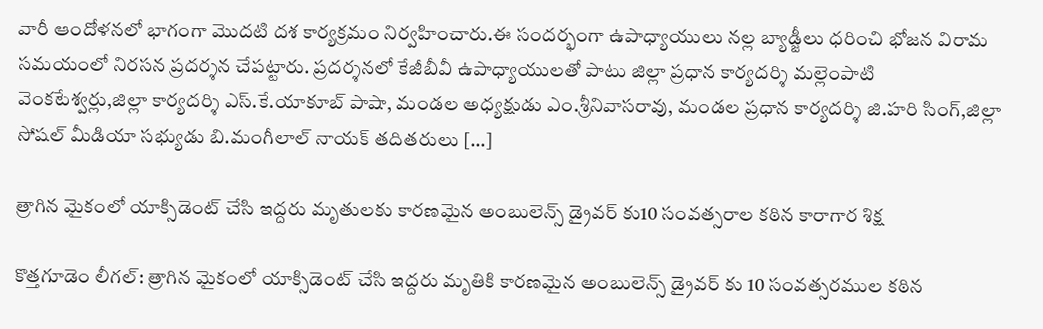వారీ ఆందోళనలో భాగంగా మొదటి దశ కార్యక్రమం నిర్వహించారు.ఈ సందర్భంగా ఉపాధ్యాయులు నల్ల బ్యాడ్జీలు ధరించి భోజన విరామ సమయంలో నిరసన ప్రదర్శన చేపట్టారు. ప్రదర్శనలో కేజీబీవీ ఉపాధ్యాయులతో పాటు జిల్లా ప్రధాన కార్యదర్శి మల్లెంపాటి వెంకటేశ్వర్లు,జిల్లా కార్యదర్శి ఎస్.కే.యాకూబ్ పాషా, మండల అధ్యక్షుడు ఎం.శ్రీనివాసరావు, మండల ప్రధాన కార్యదర్శి జి.హరి సింగ్,జిల్లా సోషల్ మీడియా సభ్యుడు బి.మంగీలాల్ నాయక్ తదితరులు […]

త్రాగిన మైకంలో యాక్సిడెంట్ చేసి ఇద్దరు మృతులకు కారణమైన అంబులెన్స్ డ్రైవర్ కు10 సంవత్సరాల కఠిన కారాగార శిక్ష

కొత్తగూడెం లీగల్: త్రాగిన మైకంలో యాక్సిడెంట్ చేసి ఇద్దరు మృతికి కారణమైన అంబులెన్స్ డ్రైవర్ కు 10 సంవత్సరముల కఠిన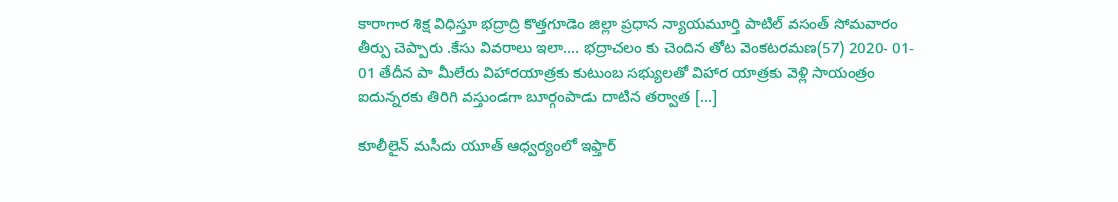కారాగార శిక్ష విధిస్తూ భద్రాద్రి కొత్తగూడెం జిల్లా ప్రధాన న్యాయమూర్తి పాటిల్ వసంత్ సోమవారం తీర్పు చెప్పారు .కేసు వివరాలు ఇలా…. భద్రాచలం కు చెందిన తోట వెంకటరమణ(57) 2020- 01- 01 తేదీన పా మీలేరు విహారయాత్రకు కుటుంబ సభ్యులతో విహార యాత్రకు వెళ్లి సాయంత్రం ఐదున్నరకు తిరిగి వస్తుండగా బూర్గంపాడు దాటిన తర్వాత […]

కూలీలైన్ మసీదు యూత్ ఆధ్వర్యంలో ఇఫ్తార్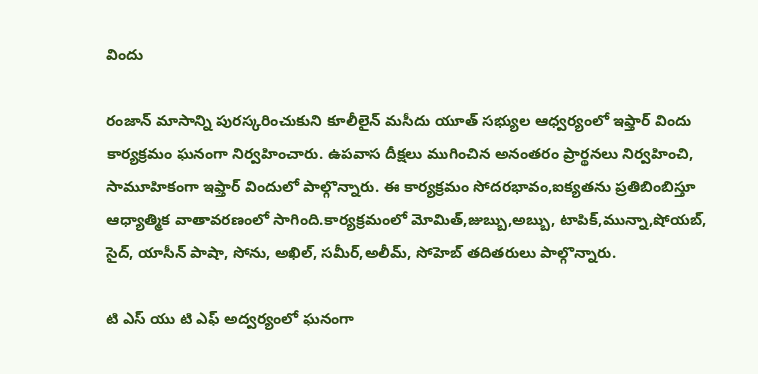విందు

రంజాన్ మాసాన్ని పురస్కరించుకుని కూలీలైన్ మసీదు యూత్ సభ్యుల ఆధ్వర్యంలో ఇఫ్తార్ విందు కార్యక్రమం ఘనంగా నిర్వహించారు. ఉపవాస దీక్షలు ముగించిన అనంతరం ప్రార్థనలు నిర్వహించి, సామూహికంగా ఇఫ్తార్ విందులో పాల్గొన్నారు. ఈ కార్యక్రమం సోదరభావం,ఐక్యతను ప్రతిబింబిస్తూ ఆధ్యాత్మిక వాతావరణంలో సాగింది.కార్యక్రమంలో మోమిత్,జుబ్బు,అబ్బు, టాపిక్,మున్నా,షోయబ్, సైద్, యాసీన్ పాషా, సోను, అఖిల్, సమీర్,అలీమ్, సోహెబ్ తదితరులు పాల్గొన్నారు.

టి ఎస్ యు టి ఎఫ్ అద్వర్యంలో ఘనంగా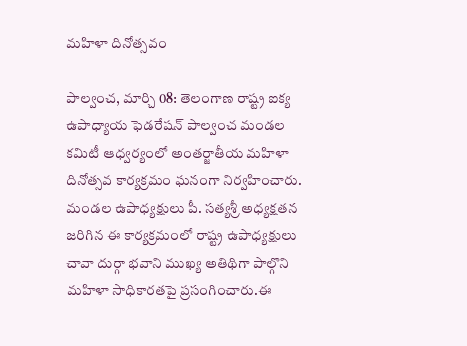మహిళా దినోత్సవం

పాల్వంచ, మార్చి 08: తెలంగాణ రాష్ట్ర ఐక్య ఉపాధ్యాయ ఫెడరేషన్ పాల్వంచ మండల కమిటీ ఆధ్వర్యంలో అంతర్జాతీయ మహిళా దినోత్సవ కార్యక్రమం ఘనంగా నిర్వహించారు. మండల ఉపాధ్యక్షులు పీ. సత్యశ్రీ అధ్యక్షతన జరిగిన ఈ కార్యక్రమంలో రాష్ట్ర ఉపాధ్యక్షులు చావా దుర్గా భవాని ముఖ్య అతిథిగా పాల్గొని మహిళా సాధికారతపై ప్రసంగించారు.ఈ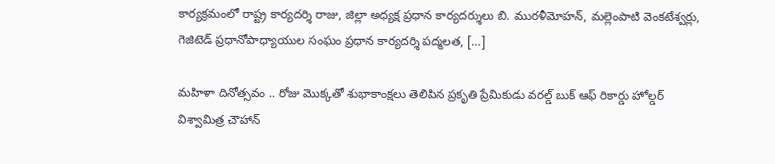కార్యక్రమంలో రాష్ట్ర కార్యదర్శి రాజు, జిల్లా అధ్యక్ష ప్రధాన కార్యదర్శులు బి. మురళీమోహన్, మల్లెంపాటి వెంకటేశ్వర్లు, గెజిటెడ్ ప్రధానోపాధ్యాయుల సంఘం ప్రధాన కార్యదర్శి పద్మలత, […]

మహిళా దినోత్సవం .. రోజు మొక్కతో శుభాకాంక్షలు తెలిపిన ప్రకృతి ప్రేమికుడు వరల్డ్ బుక్ ఆఫ్ రికార్డు హోల్డర్ విశ్వామిత్ర చౌహాన్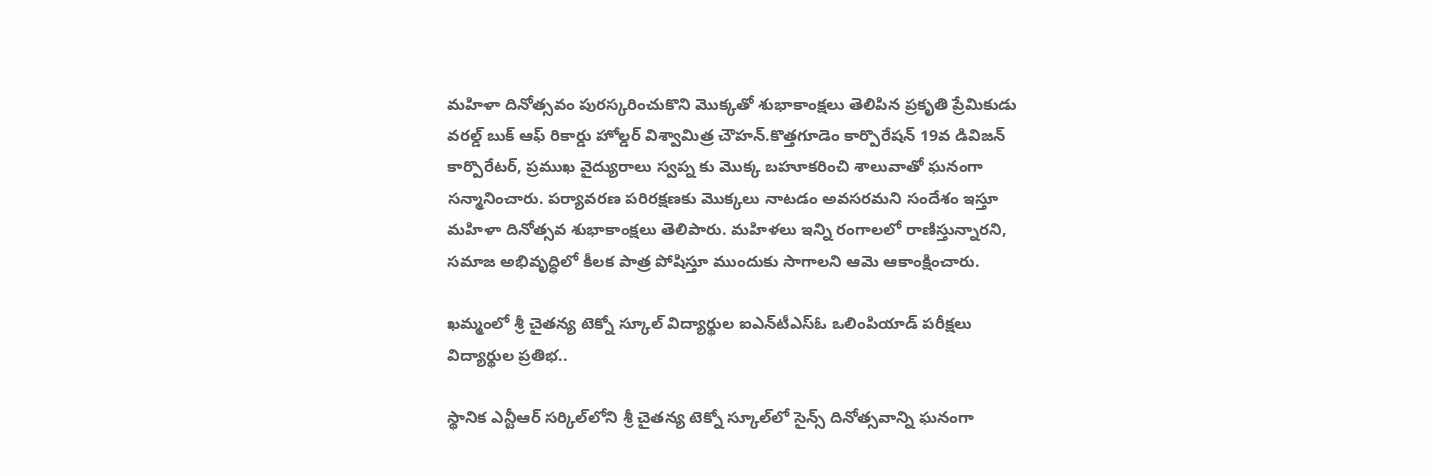మహిళా దినోత్సవం పురస్కరించుకొని మొక్కతో శుభాకాంక్షలు తెలిపిన ప్రకృతి ప్రేమికుడు వరల్డ్ బుక్ ఆఫ్ రికార్డు హోల్డర్ విశ్వామిత్ర చౌహన్.కొత్తగూడెం కార్పొరేషన్ 19వ డివిజన్ కార్పొరేటర్, ప్రముఖ వైద్యురాలు స్వప్న కు మొక్క బహూకరించి శాలువాతో ఘనంగా సన్మానించారు. పర్యావరణ పరిరక్షణకు మొక్కలు నాటడం అవసరమని సందేశం ఇస్తూ మహిళా దినోత్సవ శుభాకాంక్షలు తెలిపారు. మహిళలు ఇన్ని రంగాలలో రాణిస్తున్నారని, సమాజ అభివృద్ధిలో కీలక పాత్ర పోషిస్తూ ముందుకు సాగాలని ఆమె ఆకాంక్షించారు.

ఖమ్మంలో శ్రీ చైతన్య టెక్నో స్కూల్‌ విద్యార్థుల ఐఎన్‌టీఎస్ఓ ఒలింపియాడ్ పరీక్షలు విద్యార్థుల ప్రతిభ..

స్థానిక ఎన్టీఆర్ సర్కిల్‌లోని శ్రీ చైతన్య టెక్నో స్కూల్‌లో సైన్స్ దినోత్సవాన్ని ఘనంగా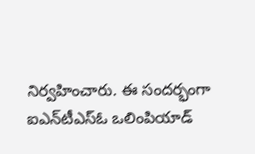నిర్వహించారు. ఈ సందర్భంగా ఐఎన్‌టీఎస్ఓ ఒలింపియాడ్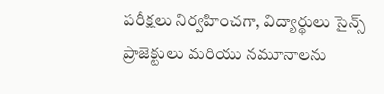పరీక్షలు నిర్వహించగా, విద్యార్థులు సైన్స్ ప్రాజెక్టులు మరియు నమూనాలను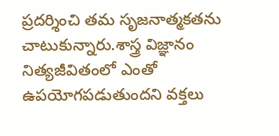ప్రదర్శించి తమ సృజనాత్మకతను చాటుకున్నారు.శాస్త్ర విజ్ఞానం నిత్యజీవితంలో ఎంతో ఉపయోగపడుతుందని వక్తలు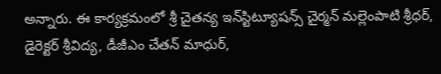అన్నారు. ఈ కార్యక్రమంలో శ్రీ చైతన్య ఇన్‌స్టిట్యూషన్స్ చైర్మన్ మల్లెంపాటి శ్రీధర్, డైరెక్టర్ శ్రీవిద్య, డీజీఎం చేతన్ మాధుర్,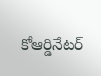కోఆర్డినేటర్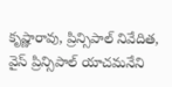కృష్ణారావు, ప్రిన్సిపాల్ నివేదిత, వైస్ ప్రిన్సిపాల్ యాచమనేని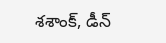శశాంక్, డీన్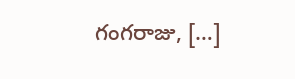గంగరాజు, […]